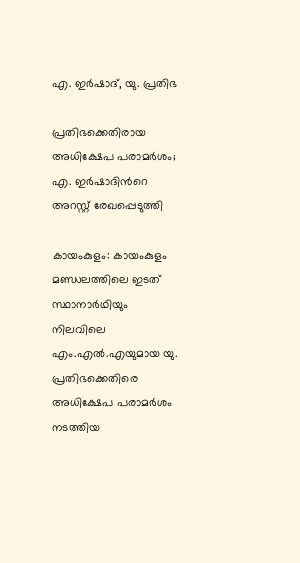എ. ഇർഷാദ്, യു. പ്രതിഭ

പ്രതിഭക്കെതിരായ അധിക്ഷേപ പരാമർശം; എ. ഇർഷാദിന്‍റെ അറസ്റ്റ് രേഖപ്പെടുത്തി

കായംകുളം: കായംകുളം മണ്ഡലത്തിലെ ഇടത് സ്ഥാനാർഥിയും നിലവിലെ എം.എൽ.എയുമായ യു. പ്രതിഭക്കെതിരെ അധിക്ഷേപ പരാമർശം നടത്തിയ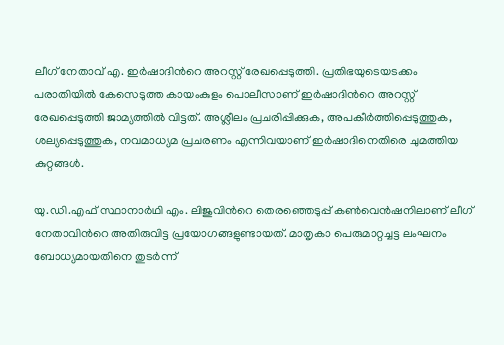ലീഗ് നേതാവ് എ. ഇർഷാദിന്‍റെ അറസ്റ്റ് രേഖപ്പെടുത്തി. പ്രതിഭയുടെയടക്കം പരാതിയിൽ കേസെടുത്ത കായംകുളം പൊലീസാണ് ഇർഷാദിന്‍റെ അറസ്റ്റ് രേഖപ്പെടുത്തി ജാമ്യത്തിൽ വിട്ടത്. അശ്ലീലം പ്രചരിപ്പിക്കുക, അപകീർത്തിപ്പെടുത്തുക, ശല്യപ്പെടുത്തുക, നവമാധ്യമ പ്രചരണം എന്നിവയാണ് ഇർഷാദിനെതിരെ ചുമത്തിയ കുറ്റങ്ങൾ.

യു.ഡി.എഫ് സ്ഥാനാർഥി എം. ലിജുവിന്‍റെ തെരഞ്ഞെടുപ്പ് കൺവെൻഷനിലാണ് ലീഗ് നേതാവിന്‍റെ അതിരുവിട്ട പ്രയോഗങ്ങളുണ്ടായത്. മാതൃകാ പെരുമാറ്റച്ചട്ട ലംഘനം ബോധ്യമായതിനെ തുടർന്ന്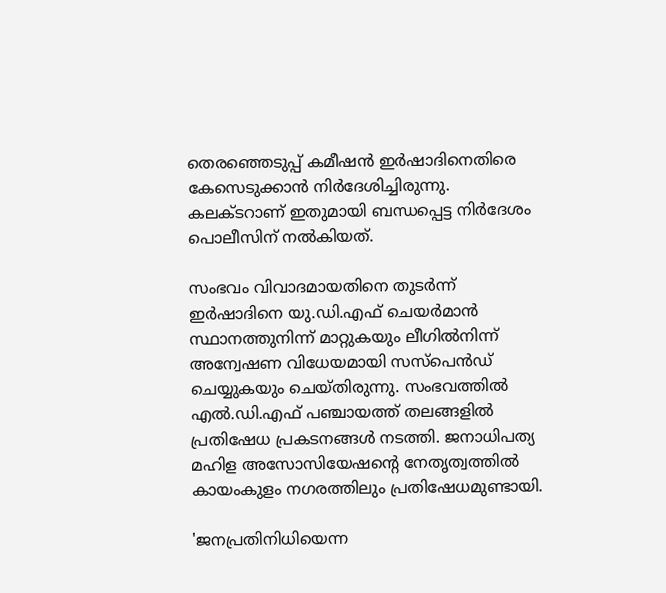തെരഞ്ഞെടുപ്പ് കമീഷൻ ഇർഷാദിനെതിരെ കേസെടുക്കാൻ നിർദേശിച്ചിരുന്നു. കലക്ടറാണ് ഇതുമായി ബന്ധപ്പെട്ട നിർദേശം പൊലീസിന് നൽകിയത്.

സംഭവം വിവാദമായതിനെ തുടർന്ന് ഇർഷാദിനെ യു.ഡി.എഫ് ചെയർമാൻ സ്ഥാനത്തുനിന്ന് മാറ്റുകയും ലീഗിൽനിന്ന് അന്വേഷണ വിധേയമായി സസ്പെൻഡ് ചെയ്യുകയും ചെയ്തിരുന്നു. സംഭവത്തിൽ എൽ.ഡി.എഫ് പഞ്ചായത്ത് തലങ്ങളിൽ പ്രതിഷേധ പ്രകടനങ്ങൾ നടത്തി. ജനാധിപത്യ മഹിള അസോസിയേഷന്‍റെ നേതൃത്വത്തിൽ കായംകുളം നഗരത്തിലും പ്രതിഷേധമുണ്ടായി.

'ജനപ്രതിനിധിയെന്ന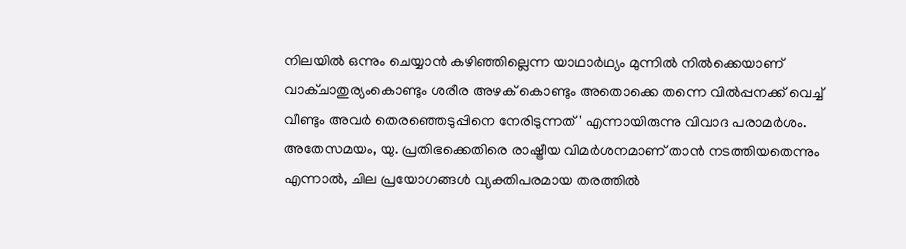നിലയിൽ ഒന്നും ചെയ്യാൻ കഴിഞ്ഞില്ലെന്ന യാഥാർഥ്യം മുന്നിൽ നിൽക്കെയാണ് വാക്ചാതുര്യംകൊണ്ടും ശരീര അഴക് കൊണ്ടും അതൊക്കെ തന്നെ വിൽപ്പനക്ക് വെച്ച് വീണ്ടും അവർ തെരഞ്ഞെടുപ്പിനെ നേരിടുന്നത്' എന്നായിരുന്നു വിവാദ പരാമർശം. അതേസമയം, യു. പ്രതിഭക്കെതിരെ രാഷ്ട്രീയ വിമർശനമാണ് താൻ നടത്തിയതെന്നും എന്നാൽ, ചില പ്രയോഗങ്ങൾ വ്യക്തിപരമായ തരത്തിൽ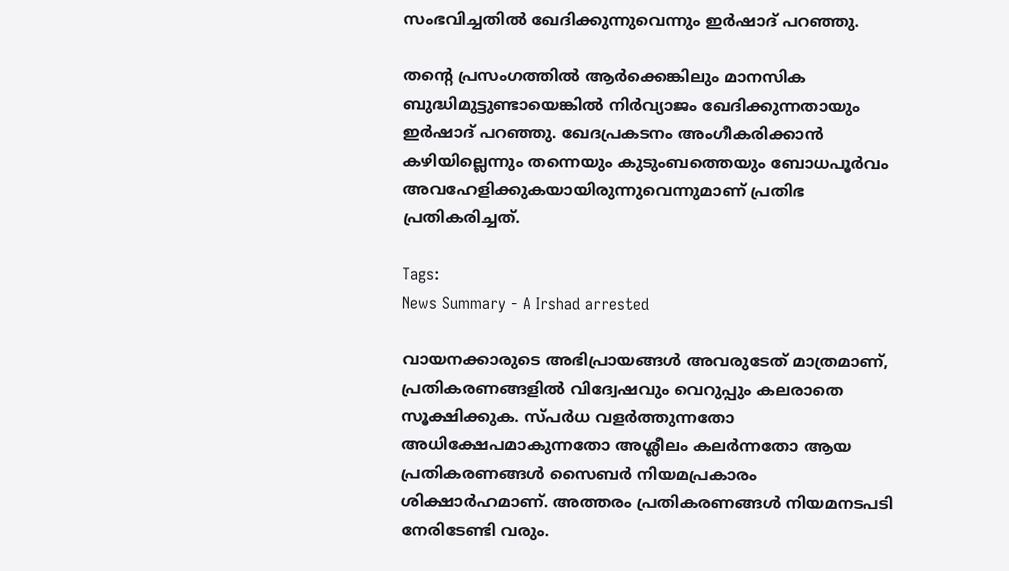സംഭവിച്ചതിൽ ഖേദിക്കുന്നുവെന്നും ഇർഷാദ് പറഞ്ഞു.

തന്റെ പ്രസംഗത്തിൽ ആർക്കെങ്കിലും മാനസിക ബുദ്ധിമുട്ടുണ്ടായെങ്കിൽ നിർവ്യാജം ഖേദിക്കുന്നതായും ഇർഷാദ് പറഞ്ഞു. ഖേദപ്രകടനം അംഗീകരിക്കാൻ കഴിയില്ലെന്നും തന്നെയും കുടുംബത്തെയും ബോധപൂർവം അവഹേളിക്കുകയായിരുന്നുവെന്നുമാണ് പ്രതിഭ പ്രതികരിച്ചത്.

Tags:
News Summary - A Irshad arrested

വായനക്കാരുടെ അഭിപ്രായങ്ങള്‍ അവരുടേത് മാത്രമാണ്, പ്രതികരണങ്ങളിൽ വിദ്വേഷവും വെറുപ്പും കലരാതെ സൂക്ഷിക്കുക. സ്പർധ വളർത്തുന്നതോ അധിക്ഷേപമാകുന്നതോ അശ്ലീലം കലർന്നതോ ആയ പ്രതികരണങ്ങൾ സൈബർ നിയമപ്രകാരം ശിക്ഷാർഹമാണ്. അത്തരം പ്രതികരണങ്ങൾ നിയമനടപടി നേരിടേണ്ടി വരും.